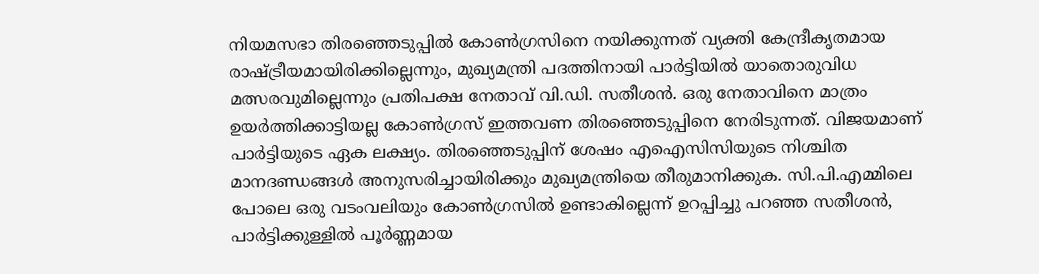നിയമസഭാ തിരഞ്ഞെടുപ്പിൽ കോൺഗ്രസിനെ നയിക്കുന്നത് വ്യക്തി കേന്ദ്രീകൃതമായ രാഷ്ട്രീയമായിരിക്കില്ലെന്നും, മുഖ്യമന്ത്രി പദത്തിനായി പാർട്ടിയിൽ യാതൊരുവിധ മത്സരവുമില്ലെന്നും പ്രതിപക്ഷ നേതാവ് വി.ഡി. സതീശൻ. ഒരു നേതാവിനെ മാത്രം ഉയർത്തിക്കാട്ടിയല്ല കോൺഗ്രസ് ഇത്തവണ തിരഞ്ഞെടുപ്പിനെ നേരിടുന്നത്. വിജയമാണ് പാർട്ടിയുടെ ഏക ലക്ഷ്യം. തിരഞ്ഞെടുപ്പിന് ശേഷം എഐസിസിയുടെ നിശ്ചിത മാനദണ്ഡങ്ങൾ അനുസരിച്ചായിരിക്കും മുഖ്യമന്ത്രിയെ തീരുമാനിക്കുക. സി.പി.എമ്മിലെ പോലെ ഒരു വടംവലിയും കോൺഗ്രസിൽ ഉണ്ടാകില്ലെന്ന് ഉറപ്പിച്ചു പറഞ്ഞ സതീശൻ, പാർട്ടിക്കുള്ളിൽ പൂർണ്ണമായ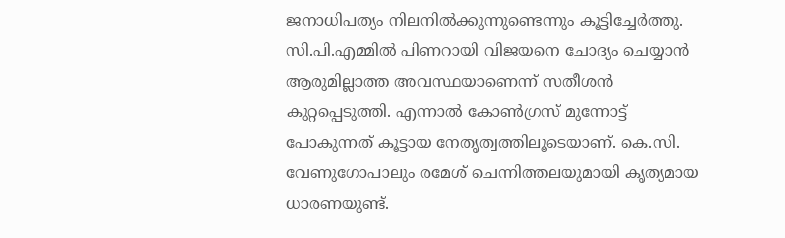ജനാധിപത്യം നിലനിൽക്കുന്നുണ്ടെന്നും കൂട്ടിച്ചേർത്തു.
സി.പി.എമ്മിൽ പിണറായി വിജയനെ ചോദ്യം ചെയ്യാൻ ആരുമില്ലാത്ത അവസ്ഥയാണെന്ന് സതീശൻ കുറ്റപ്പെടുത്തി. എന്നാൽ കോൺഗ്രസ് മുന്നോട്ട് പോകുന്നത് കൂട്ടായ നേതൃത്വത്തിലൂടെയാണ്. കെ.സി. വേണുഗോപാലും രമേശ് ചെന്നിത്തലയുമായി കൃത്യമായ ധാരണയുണ്ട്.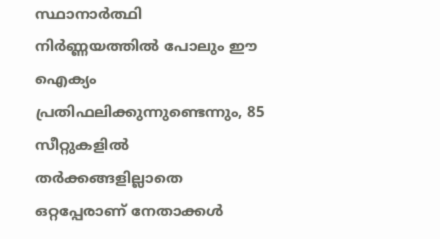സ്ഥാനാർത്ഥി നിർണ്ണയത്തിൽ പോലും ഈ ഐക്യം പ്രതിഫലിക്കുന്നുണ്ടെന്നും, 85 സീറ്റുകളിൽ തർക്കങ്ങളില്ലാതെ ഒറ്റപ്പേരാണ് നേതാക്കൾ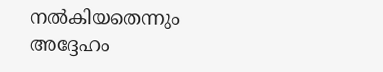നൽകിയതെന്നും അദ്ദേഹം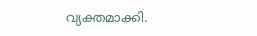വ്യക്തമാക്കി.